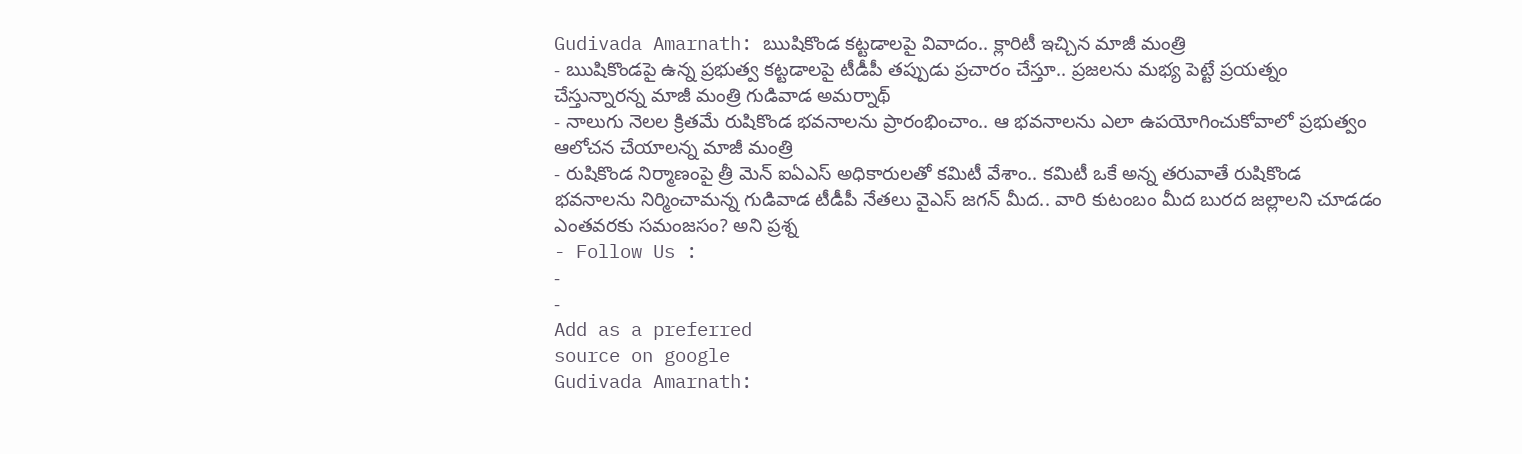Gudivada Amarnath: ఋషికొండ కట్టడాలపై వివాదం.. క్లారిటీ ఇచ్చిన మాజీ మంత్రి
- ఋషికొండపై ఉన్న ప్రభుత్వ కట్టడాలపై టీడీపీ తప్పుడు ప్రచారం చేస్తూ.. ప్రజలను మభ్య పెట్టే ప్రయత్నం చేస్తున్నారన్న మాజీ మంత్రి గుడివాడ అమర్నాథ్
- నాలుగు నెలల క్రితమే రుషికొండ భవనాలను ప్రారంభించాం.. ఆ భవనాలను ఎలా ఉపయోగించుకోవాలో ప్రభుత్వం ఆలోచన చేయాలన్న మాజీ మంత్రి
- రుషికొండ నిర్మాణంపై త్రీ మెన్ ఐఏఎస్ అధికారులతో కమిటీ వేశాం.. కమిటీ ఒకే అన్న తరువాతే రుషికొండ భవనాలను నిర్మించామన్న గుడివాడ టీడీపీ నేతలు వైఎస్ జగన్ మీద.. వారి కుటంబం మీద బురద జల్లాలని చూడడం ఎంతవరకు సమంజసం? అని ప్రశ్న
- Follow Us :
-
-
Add as a preferred
source on google
Gudivada Amarnath: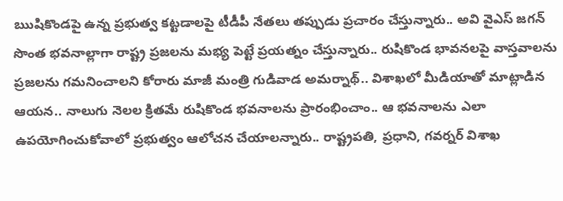ఋషికొండపై ఉన్న ప్రభుత్వ కట్టడాలపై టీడీపీ నేతలు తప్పుడు ప్రచారం చేస్తున్నారు.. అవి వైఎస్ జగన్ సొంత భవనాల్లాగా రాష్ట్ర ప్రజలను మభ్య పెట్టే ప్రయత్నం చేస్తున్నారు.. రుషికొండ భావనలపై వాస్తవాలను ప్రజలను గమనించాలని కోరారు మాజీ మంత్రి గుడివాడ అమర్నాథ్.. విశాఖలో మీడియాతో మాట్లాడిన ఆయన.. నాలుగు నెలల క్రితమే రుషికొండ భవనాలను ప్రారంభించాం.. ఆ భవనాలను ఎలా ఉపయోగించుకోవాలో ప్రభుత్వం ఆలోచన చేయాలన్నారు.. రాష్ట్రపతి, ప్రధాని, గవర్నర్ విశాఖ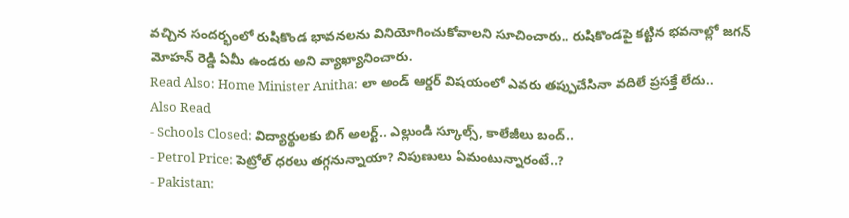వచ్చిన సందర్భంలో రుషికొండ భావనలను వినియోగించుకోవాలని సూచించారు.. రుషికొండపై కట్టిన భవనాల్లో జగన్ మోహన్ రెడ్డి ఏమీ ఉండరు అని వ్యాఖ్యానించారు.
Read Also: Home Minister Anitha: లా అండ్ ఆర్డర్ విషయంలో ఎవరు తప్పుచేసినా వదిలే ప్రసక్తే లేదు..
Also Read
- Schools Closed: విద్యార్థులకు బిగ్ అలర్ట్.. ఎల్లుండి స్కూల్స్, కాలేజీలు బంద్..
- Petrol Price: పెట్రోల్ ధరలు తగ్గనున్నాయా? నిపుణులు ఏమంటున్నారంటే..?
- Pakistan: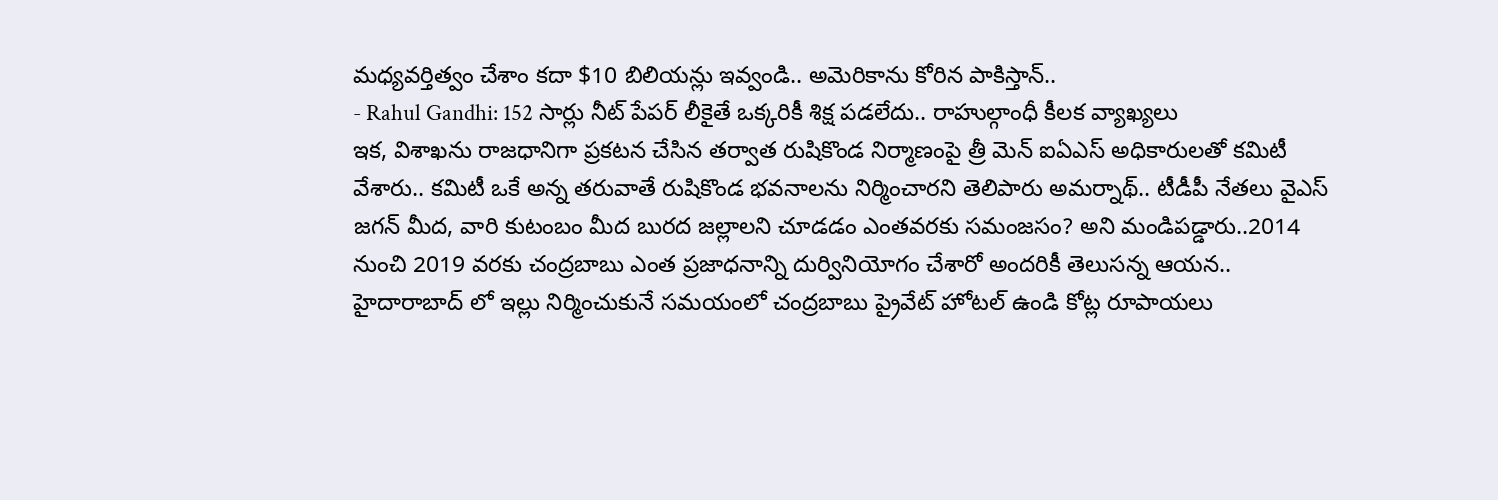మధ్యవర్తిత్వం చేశాం కదా $10 బిలియన్లు ఇవ్వండి.. అమెరికాను కోరిన పాకిస్తాన్..
- Rahul Gandhi: 152 సార్లు నీట్ పేపర్ లీకైతే ఒక్కరికీ శిక్ష పడలేదు.. రాహుల్గాంధీ కీలక వ్యాఖ్యలు
ఇక, విశాఖను రాజధానిగా ప్రకటన చేసిన తర్వాత రుషికొండ నిర్మాణంపై త్రీ మెన్ ఐఏఎస్ అధికారులతో కమిటీ వేశారు.. కమిటీ ఒకే అన్న తరువాతే రుషికొండ భవనాలను నిర్మించారని తెలిపారు అమర్నాథ్.. టీడీపీ నేతలు వైఎస్ జగన్ మీద, వారి కుటంబం మీద బురద జల్లాలని చూడడం ఎంతవరకు సమంజసం? అని మండిపడ్డారు..2014 నుంచి 2019 వరకు చంద్రబాబు ఎంత ప్రజాధనాన్ని దుర్వినియోగం చేశారో అందరికీ తెలుసన్న ఆయన.. హైదారాబాద్ లో ఇల్లు నిర్మించుకునే సమయంలో చంద్రబాబు ప్రైవేట్ హోటల్ ఉండి కోట్ల రూపాయలు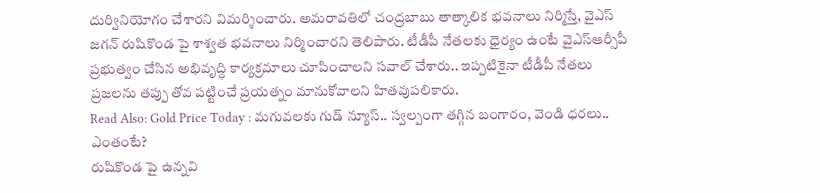దుర్వినియోగం చేశారని విమర్శించారు. అమరావతిలో చంద్రబాబు తాత్కాలిక భవనాలు నిర్మిస్తే, వైఎస్ జగన్ రుషికొండ పై శాశ్వత భవనాలు నిర్మించారని తెలిపారు. టీడీపీ నేతలకు ధైర్యం ఉంటే వైఎస్ఆర్సీపీ ప్రభుత్వం చేసిన అభివృద్ధి కార్యక్రమాలు చూపించాలని సవాల్ చేశారు.. ఇప్పటికైనా టీడీపీ నేతలు ప్రజలను తప్పు తోవ పట్టించే ప్రయత్నం మానుకోవాలని హితవుపలికారు.
Read Also: Gold Price Today : మగువలకు గుడ్ న్యూస్.. స్వల్పంగా తగ్గిన బంగారం, వెండి ధరలు.. ఎంతంటే?
రుషికొండ పై ఉన్నవి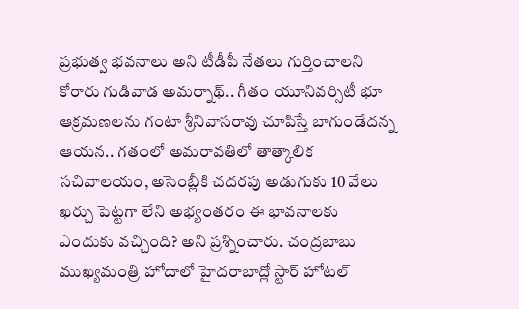ప్రభుత్వ భవనాలు అని టీడీపీ నేతలు గుర్తించాలని కోరారు గుడివాడ అమర్నాథ్.. గీతం యూనివర్సిటీ భూ ఆక్రమణలను గంటా శ్రీనివాసరావు చూపిస్తే బాగుండేదన్న ఆయన.. గతంలో అమరావతిలో తాత్కాలిక సచివాలయం, అసెంబ్లీకి చదరపు అడుగుకు 10 వేలు ఖర్చు పెట్టగా లేని అభ్యంతరం ఈ భావనాలకు ఎందుకు వచ్చింది? అని ప్రశ్నించారు. చంద్రబాబు ముఖ్యమంత్రి హోదాలో హైదరాబాద్లో స్టార్ హోటల్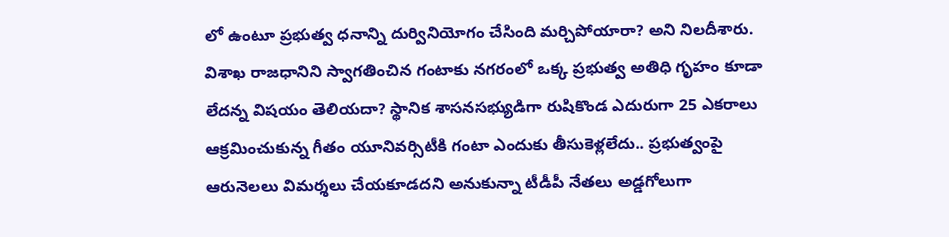లో ఉంటూ ప్రభుత్వ ధనాన్ని దుర్వినియోగం చేసింది మర్చిపోయారా? అని నిలదీశారు. విశాఖ రాజధానిని స్వాగతించిన గంటాకు నగరంలో ఒక్క ప్రభుత్వ అతిధి గృహం కూడా లేదన్న విషయం తెలియదా? స్థానిక శాసనసభ్యుడిగా రుషికొండ ఎదురుగా 25 ఎకరాలు ఆక్రమించుకున్న గీతం యూనివర్సిటీకి గంటా ఎందుకు తీసుకెళ్లలేదు.. ప్రభుత్వంపై ఆరునెలలు విమర్శలు చేయకూడదని అనుకున్నా టీడీపీ నేతలు అడ్డగోలుగా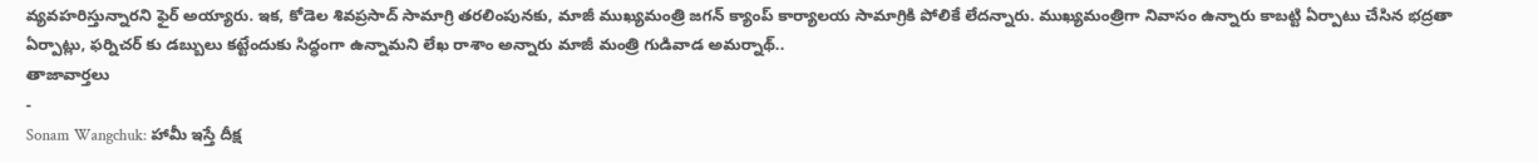వ్యవహరిస్తున్నారని ఫైర్ అయ్యారు. ఇక, కోడెల శివప్రసాద్ సామాగ్రి తరలింపునకు, మాజీ ముఖ్యమంత్రి జగన్ క్యాంప్ కార్యాలయ సామాగ్రికి పోలికే లేదన్నారు. ముఖ్యమంత్రిగా నివాసం ఉన్నారు కాబట్టి ఏర్పాటు చేసిన భద్రతా ఏర్పాట్లు, ఫర్నిచర్ కు డబ్బులు కట్టేందుకు సిద్ధంగా ఉన్నామని లేఖ రాశాం అన్నారు మాజీ మంత్రి గుడివాడ అమర్నాథ్..
తాజావార్తలు
-
Sonam Wangchuk: హామీ ఇస్తే దీక్ష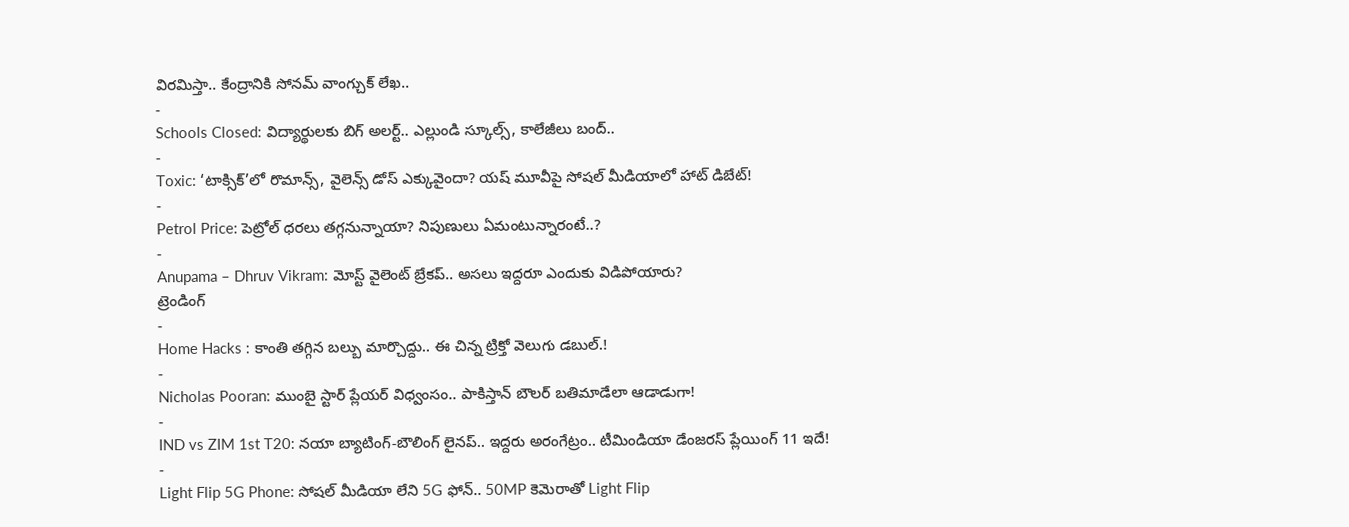విరమిస్తా.. కేంద్రానికి సోనమ్ వాంగ్చుక్ లేఖ..
-
Schools Closed: విద్యార్థులకు బిగ్ అలర్ట్.. ఎల్లుండి స్కూల్స్, కాలేజీలు బంద్..
-
Toxic: ‘టాక్సిక్’లో రొమాన్స్, వైలెన్స్ డోస్ ఎక్కువైందా? యష్ మూవీపై సోషల్ మీడియాలో హాట్ డిబేట్!
-
Petrol Price: పెట్రోల్ ధరలు తగ్గనున్నాయా? నిపుణులు ఏమంటున్నారంటే..?
-
Anupama – Dhruv Vikram: మోస్ట్ వైలెంట్ బ్రేకప్.. అసలు ఇద్దరూ ఎందుకు విడిపోయారు?
ట్రెండింగ్
-
Home Hacks : కాంతి తగ్గిన బల్బు మార్చొద్దు.. ఈ చిన్న ట్రిక్తో వెలుగు డబుల్.!
-
Nicholas Pooran: ముంబై స్టార్ ప్లేయర్ విధ్వంసం.. పాకిస్తాన్ బౌలర్ బతిమాడేలా ఆడాడుగా!
-
IND vs ZIM 1st T20: నయా బ్యాటింగ్-బౌలింగ్ లైనప్.. ఇద్దరు అరంగేట్రం.. టీమిండియా డేంజరస్ ప్లేయింగ్ 11 ఇదే!
-
Light Flip 5G Phone: సోషల్ మీడియా లేని 5G ఫోన్.. 50MP కెమెరాతో Light Flip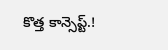కొత్త కాన్సెప్ట్.!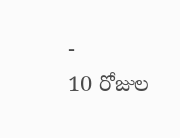-
10 రోజుల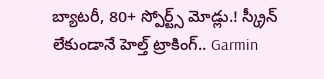బ్యాటరీ, 80+ స్పోర్ట్స్ మోడ్లు.! స్క్రీన్ లేకుండానే హెల్త్ ట్రాకింగ్.. Garmin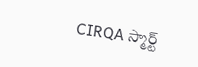CIRQA స్మార్ట్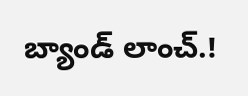బ్యాండ్ లాంచ్.!